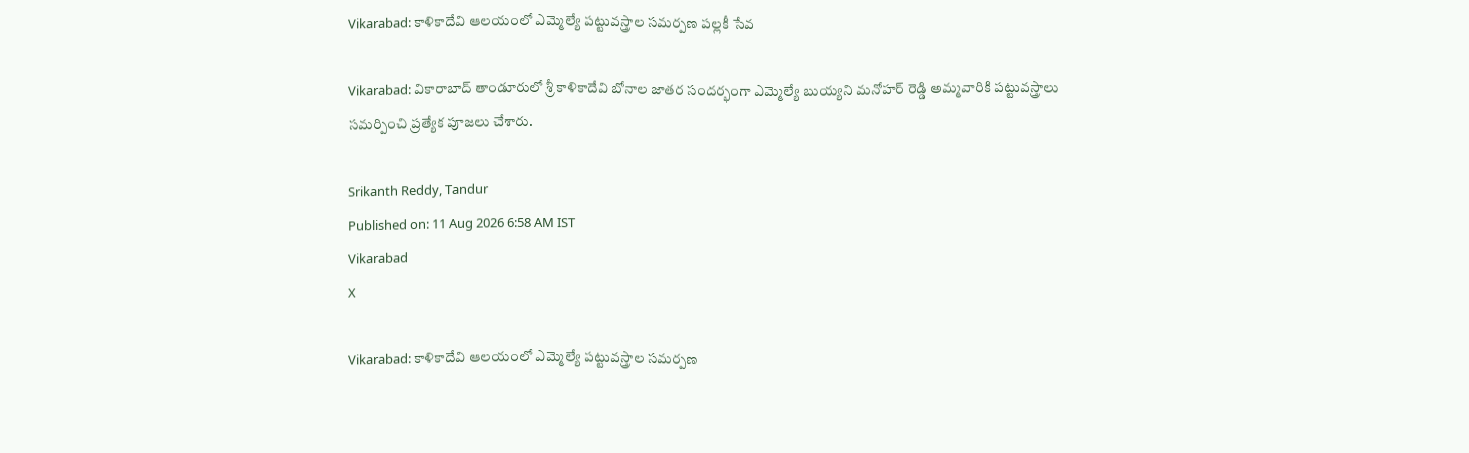Vikarabad: కాళికాదేవి ఆలయంలో ఎమ్మెల్యే పట్టువస్త్రాల సమర్పణ పల్లకీ సేవ

Vikarabad: వికారాబాద్ తాండూరులో శ్రీ కాళికాదేవి బోనాల జాతర సందర్భంగా ఎమ్మెల్యే బుయ్యని మనోహర్ రెడ్డి అమ్మవారికి పట్టువస్త్రాలు సమర్పించి ప్రత్యేక పూజలు చేశారు.

Srikanth Reddy, Tandur
Published on: 11 Aug 2026 6:58 AM IST
Vikarabad
X

Vikarabad: కాళికాదేవి ఆలయంలో ఎమ్మెల్యే పట్టువస్త్రాల సమర్పణ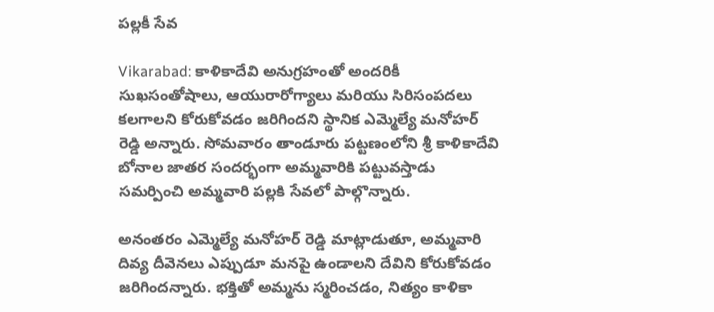పల్లకీ సేవ

Vikarabad: కాళికాదేవి అనుగ్రహంతో అందరికీ సుఖసంతోషాలు, ఆయురారోగ్యాలు మరియు సిరిసంపదలు కలగాలని కోరుకోవడం జరిగిందని స్థానిక ఎమ్మెల్యే మనోహర్ రెడ్డి అన్నారు. సోమవారం తాండూరు పట్టణంలోని శ్రీ కాళికాదేవి బోనాల జాతర సందర్భంగా అమ్మవారికి పట్టువస్తాడు సమర్పించి అమ్మవారి పల్లకి సేవలో పాల్గొన్నారు.

అనంతరం ఎమ్మెల్యే మనోహర్ రెడ్డి మాట్లాడుతూ, అమ్మవారి దివ్య దీవెనలు ఎప్పుడూ మనపై ఉండాలని దేవిని కోరుకోవడం జరిగిందన్నారు. భక్తితో అమ్మను స్మరించడం, నిత్యం కాళికా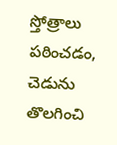స్తోత్రాలు పఠించడం, చెడును తొలగించి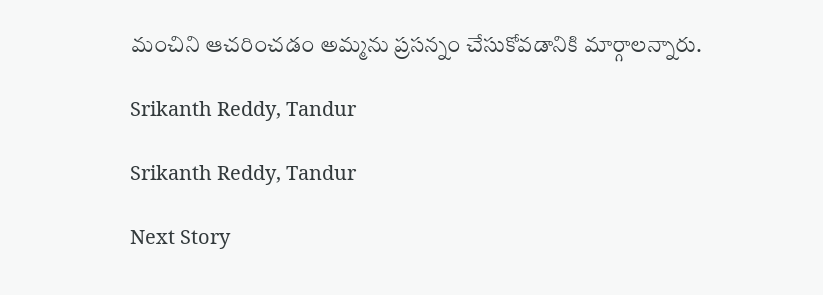మంచిని ఆచరించడం అమ్మను ప్రసన్నం చేసుకోవడానికి మార్గాలన్నారు.

Srikanth Reddy, Tandur

Srikanth Reddy, Tandur

Next Story